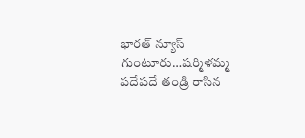భారత్ న్యూస్ గుంటూరు…షర్మిళమ్మ పదేపదే తండ్రి రాసిన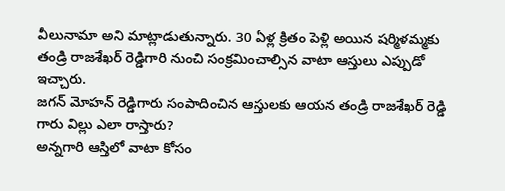వీలునామా అని మాట్లాడుతున్నారు. 30 ఏళ్ల క్రితం పెళ్లి అయిన షర్మిళమ్మకు తండ్రి రాజశేఖర్ రెడ్డిగారి నుంచి సంక్రమించాల్సిన వాటా ఆస్తులు ఎప్పుడో ఇచ్చారు.
జగన్ మోహన్ రెడ్డిగారు సంపాదించిన ఆస్తులకు ఆయన తండ్రి రాజశేఖర్ రెడ్డి గారు విల్లు ఎలా రాస్తారు?
అన్నగారి ఆస్తిలో వాటా కోసం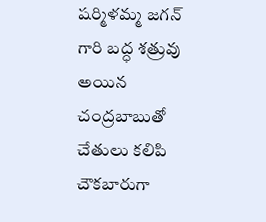షర్మిళమ్మ జగన్ గారి బద్ధ శత్రువు అయిన చంద్రబాబుతో చేతులు కలిపి చౌకబారుగా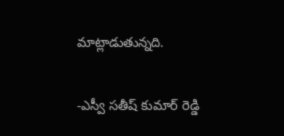మాట్లాడుతున్నది.

-ఎస్వీ సతీష్ కుమార్ రెడ్డి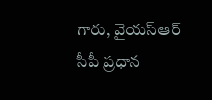గారు, వైయస్ఆర్ సీపీ ప్రధాన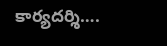కార్యదర్శి….